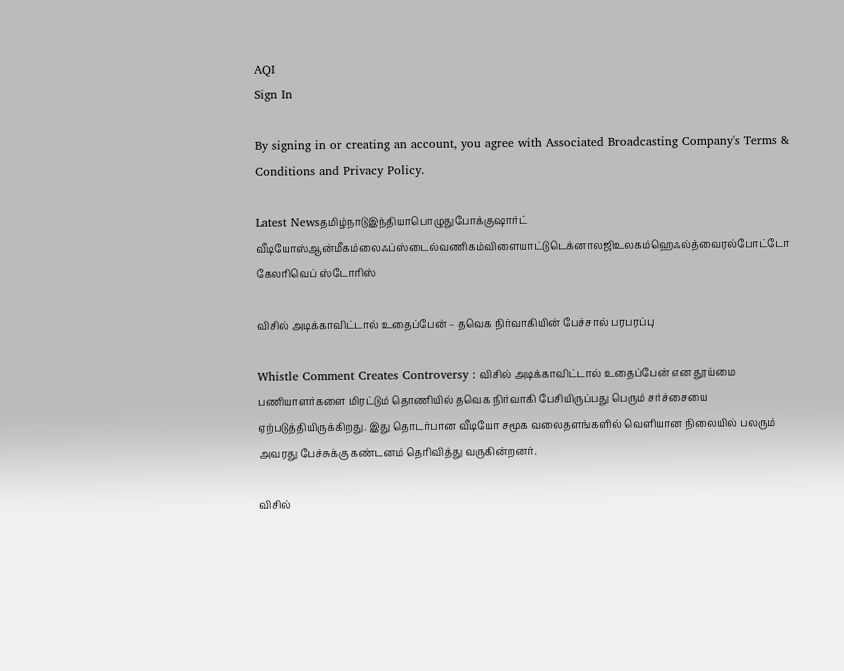AQI
Sign In

By signing in or creating an account, you agree with Associated Broadcasting Company's Terms & Conditions and Privacy Policy.

Latest Newsதமிழ்நாடுஇந்தியாபொழுதுபோக்குஷார்ட் வீடியோஸ்ஆன்மீகம்லைஃப்ஸ்டைல்வணிகம்விளையாட்டுடெக்னாலஜிஉலகம்ஹெஃல்த்வைரல்போட்டோ கேலரிவெப் ஸ்டோரிஸ்

விசில் அடிக்காவிட்டால் உதைப்பேன் – தவெக நிர்வாகியின் பேச்சால் பரபரப்பு

Whistle Comment Creates Controversy : விசில் அடிக்காவிட்டால் உதைப்பேன் என தூய்மை பணியாளர்களை மிரட்டும் தொணியில் தவெக நிர்வாகி பேசியிருப்பது பெரும் சர்ச்சையை ஏற்படுத்தியிருக்கிறது. இது தொடர்பான வீடியோ சமூக வலைதளங்களில் வெளியான நிலையில் பலரும் அவரது பேச்சுக்கு கண்டனம் தெரிவித்து வருகின்றனர்.

விசில்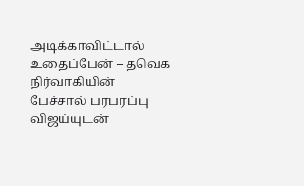அடிக்காவிட்டால் உதைப்பேன் – தவெக நிர்வாகியின் பேச்சால் பரபரப்பு
விஜய்யுடன்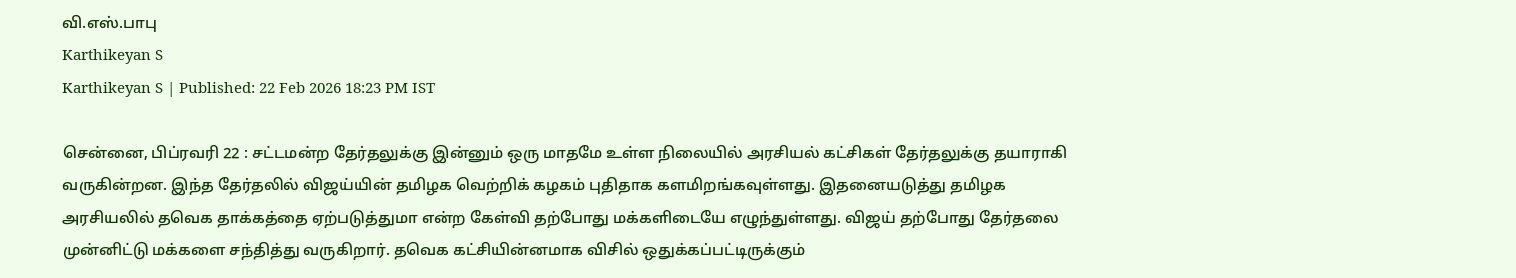வி.எஸ்.பாபு
Karthikeyan S
Karthikeyan S | Published: 22 Feb 2026 18:23 PM IST

சென்னை, பிப்ரவரி 22 : சட்டமன்ற தேர்தலுக்கு இன்னும் ஒரு மாதமே உள்ள நிலையில் அரசியல் கட்சிகள் தேர்தலுக்கு தயாராகி வருகின்றன. இந்த தேர்தலில் விஜய்யின் தமிழக வெற்றிக் கழகம் புதிதாக களமிறங்கவுள்ளது. இதனையடுத்து தமிழக அரசியலில் தவெக தாக்கத்தை ஏற்படுத்துமா என்ற கேள்வி தற்போது மக்களிடையே எழுந்துள்ளது. விஜய் தற்போது தேர்தலை முன்னிட்டு மக்களை சந்தித்து வருகிறார். தவெக கட்சியின்னமாக விசில் ஒதுக்கப்பட்டிருக்கும்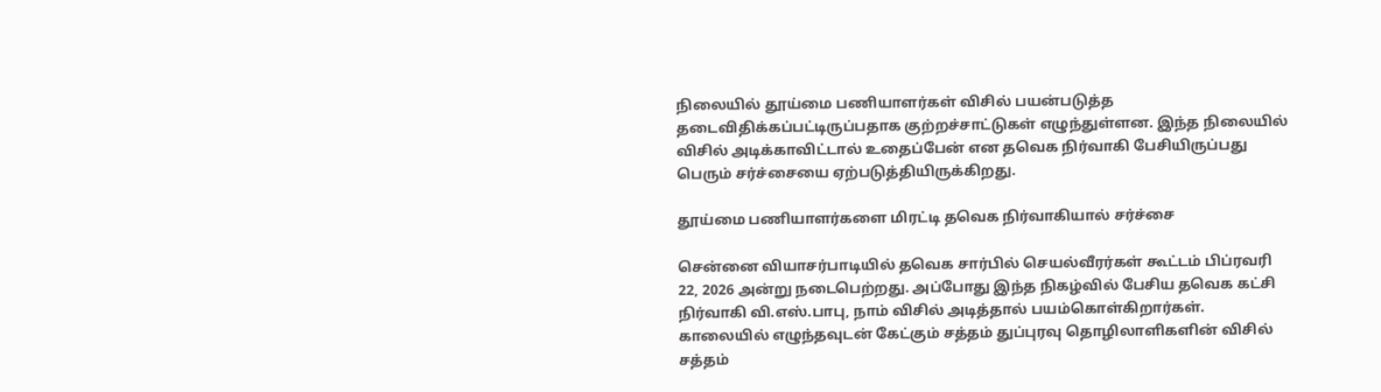நிலையில் தூய்மை பணியாளர்கள் விசில் பயன்படுத்த தடைவிதிக்கப்பட்டிருப்பதாக குற்றச்சாட்டுகள் எழுந்துள்ளன. இந்த நிலையில் விசில் அடிக்காவிட்டால் உதைப்பேன் என தவெக நிர்வாகி பேசியிருப்பது பெரும் சர்ச்சையை ஏற்படுத்தியிருக்கிறது.

தூய்மை பணியாளர்களை மிரட்டி தவெக நிர்வாகியால் சர்ச்சை

சென்னை வியாசர்பாடியில் தவெக சார்பில் செயல்வீரர்கள் கூட்டம் பிப்ரவரி 22, 2026 அன்று நடைபெற்றது. அப்போது இந்த நிகழ்வில் பேசிய தவெக கட்சி நிர்வாகி வி.எஸ்.பாபு, நாம் விசில் அடித்தால் பயம்கொள்கிறார்கள். காலையில் எழுந்தவுடன் கேட்கும் சத்தம் துப்புரவு தொழிலாளிகளின் விசில் சத்தம்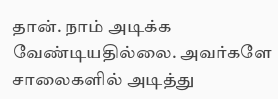தான். நாம் அடிக்க வேண்டியதில்லை. அவர்களே சாலைகளில் அடித்து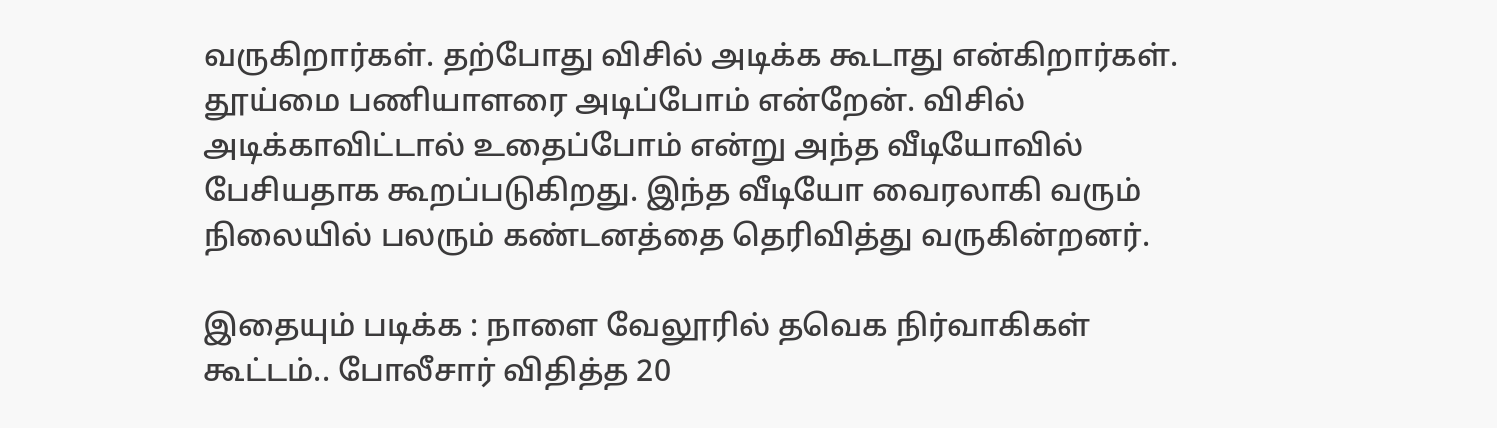வருகிறார்கள். தற்போது விசில் அடிக்க கூடாது என்கிறார்கள். தூய்மை பணியாளரை அடிப்போம் என்றேன். விசில் அடிக்காவிட்டால் உதைப்போம் என்று அந்த வீடியோவில் பேசியதாக கூறப்படுகிறது. இந்த வீடியோ வைரலாகி வரும் நிலையில் பலரும் கண்டனத்தை தெரிவித்து வருகின்றனர்.

இதையும் படிக்க : நாளை வேலூரில் தவெக நிர்வாகிகள் கூட்டம்.. போலீசார் விதித்த 20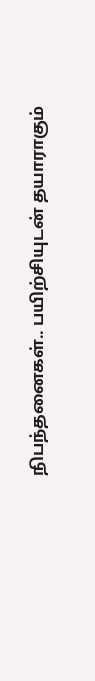நிபந்தனைகள்.. பயிற்சியுடன் தயாராகும்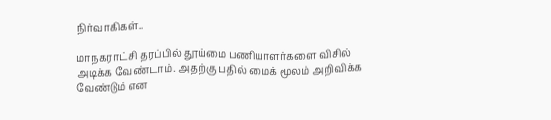நிர்வாகிகள்..

மாநகராட்சி தரப்பில் தூய்மை பணியாளர்களை விசில் அடிக்க வேண்டாம். அதற்கு பதில் மைக் மூலம் அறிவிக்க வேண்டும் என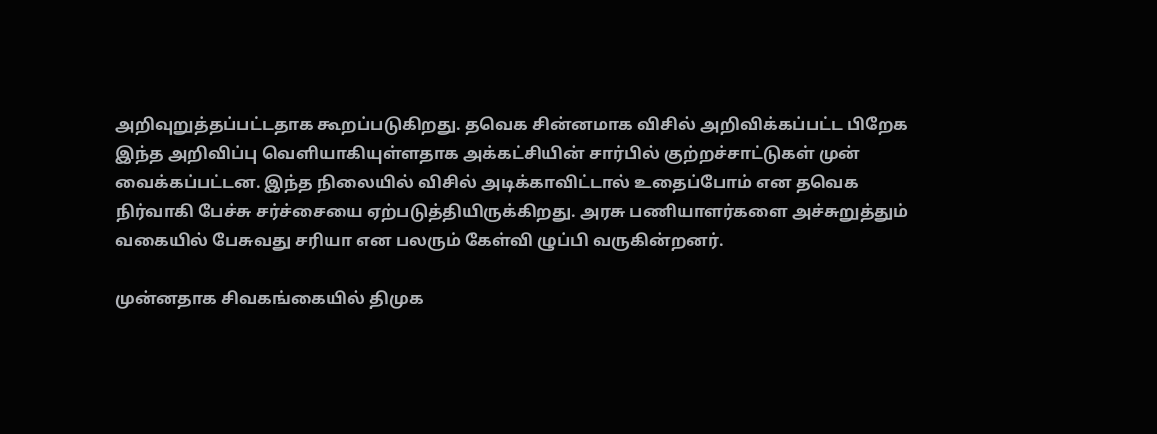அறிவுறுத்தப்பட்டதாக கூறப்படுகிறது. தவெக சின்னமாக விசில் அறிவிக்கப்பட்ட பிறேக இந்த அறிவிப்பு வெளியாகியுள்ளதாக அக்கட்சியின் சார்பில் குற்றச்சாட்டுகள் முன் வைக்கப்பட்டன. இந்த நிலையில் விசில் அடிக்காவிட்டால் உதைப்போம் என தவெக நிர்வாகி பேச்சு சர்ச்சையை ஏற்படுத்தியிருக்கிறது. அரசு பணியாளர்களை அச்சுறுத்தும் வகையில் பேசுவது சரியா என பலரும் கேள்வி ழுப்பி வருகின்றனர்.

முன்னதாக சிவகங்கையில் திமுக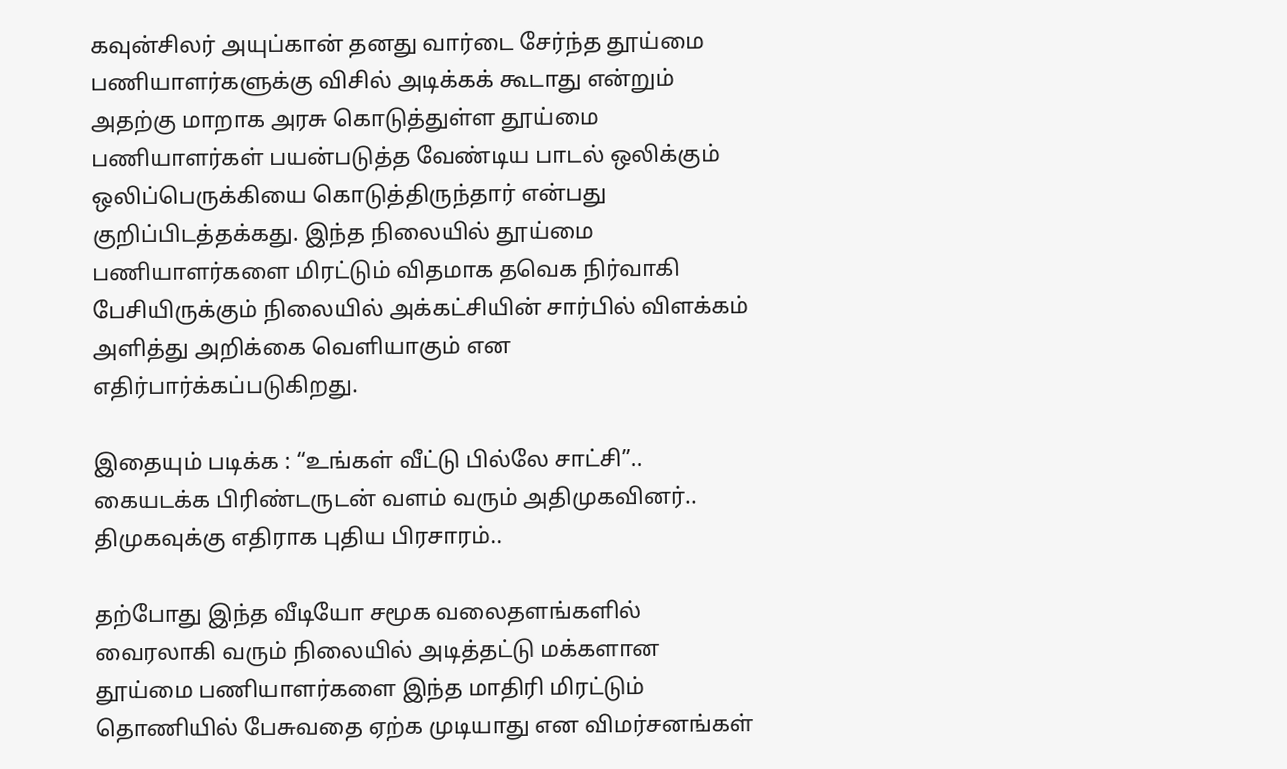கவுன்சிலர் அயுப்கான் தனது வார்டை சேர்ந்த தூய்மை பணியாளர்களுக்கு விசில் அடிக்கக் கூடாது என்றும் அதற்கு மாறாக அரசு கொடுத்துள்ள தூய்மை பணியாளர்கள் பயன்படுத்த வேண்டிய பாடல் ஒலிக்கும் ஒலிப்பெருக்கியை கொடுத்திருந்தார் என்பது குறிப்பிடத்தக்கது. இந்த நிலையில் தூய்மை பணியாளர்களை மிரட்டும் விதமாக தவெக நிர்வாகி பேசியிருக்கும் நிலையில் அக்கட்சியின் சார்பில் விளக்கம் அளித்து அறிக்கை வெளியாகும் என எதிர்பார்க்கப்படுகிறது.

இதையும் படிக்க : “உங்கள் வீட்டு பில்லே சாட்சி”.. கையடக்க பிரிண்டருடன் வளம் வரும் அதிமுகவினர்.. திமுகவுக்கு எதிராக புதிய பிரசாரம்..

தற்போது இந்த வீடியோ சமூக வலைதளங்களில் வைரலாகி வரும் நிலையில் அடித்தட்டு மக்களான தூய்மை பணியாளர்களை இந்த மாதிரி மிரட்டும் தொணியில் பேசுவதை ஏற்க முடியாது என விமர்சனங்கள்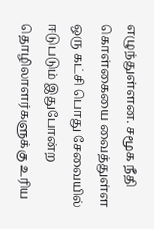எழுந்துள்ளன. சமூக நீதி கொள்கையை வைத்துள்ள ஒரு கட்சி பொது சேவையில் ஈடுபடும் இதுபோன்ற தொழிலாளர்களுக்கு உரிய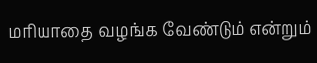மரியாதை வழங்க வேண்டும் என்றும்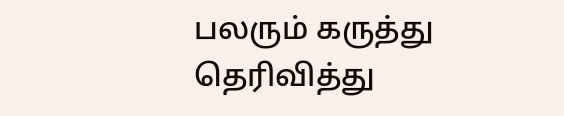பலரும் கருத்து தெரிவித்து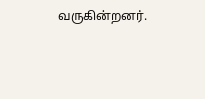வருகின்றனர்.